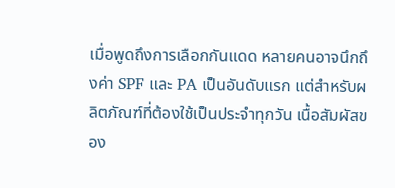เมื่อพูดถึงการเลือกกันแดด หลายคนอาจนึกถึงค่า SPF และ PA เป็นอันดับแรก แต่สำหรับผลิตภัณฑ์ที่ต้องใช้เป็นประจำทุกวัน เนื้อสัมผัสของ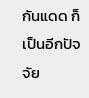กันแดด ก็เป็นอีกปัจจัย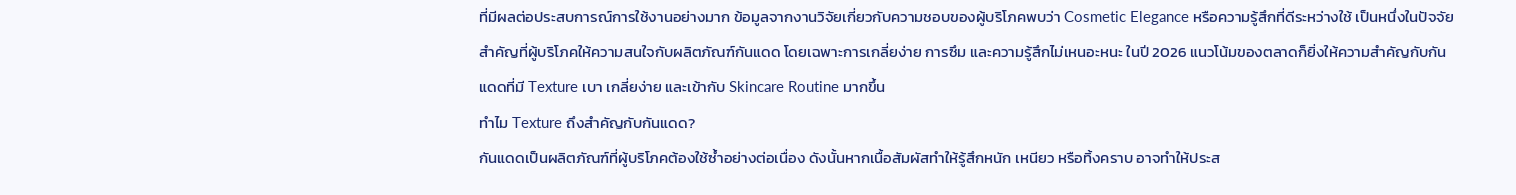ที่มีผลต่อประสบการณ์การใช้งานอย่างมาก ข้อมูลจากงานวิจัยเกี่ยวกับความชอบของผู้บริโภคพบว่า Cosmetic Elegance หรือความรู้สึกที่ดีระหว่างใช้ เป็นหนึ่งในปัจจัยสำคัญที่ผู้บริโภคให้ความสนใจกับผลิตภัณฑ์กันแดด โดยเฉพาะการเกลี่ยง่าย การซึม และความรู้สึกไม่เหนอะหนะ ในปี 2026 แนวโน้มของตลาดก็ยิ่งให้ความสำคัญกับกันแดดที่มี Texture เบา เกลี่ยง่าย และเข้ากับ Skincare Routine มากขึ้น
ทำไม Texture ถึงสำคัญกับกันแดด?
กันแดดเป็นผลิตภัณฑ์ที่ผู้บริโภคต้องใช้ซ้ำอย่างต่อเนื่อง ดังนั้นหากเนื้อสัมผัสทำให้รู้สึกหนัก เหนียว หรือทิ้งคราบ อาจทำให้ประส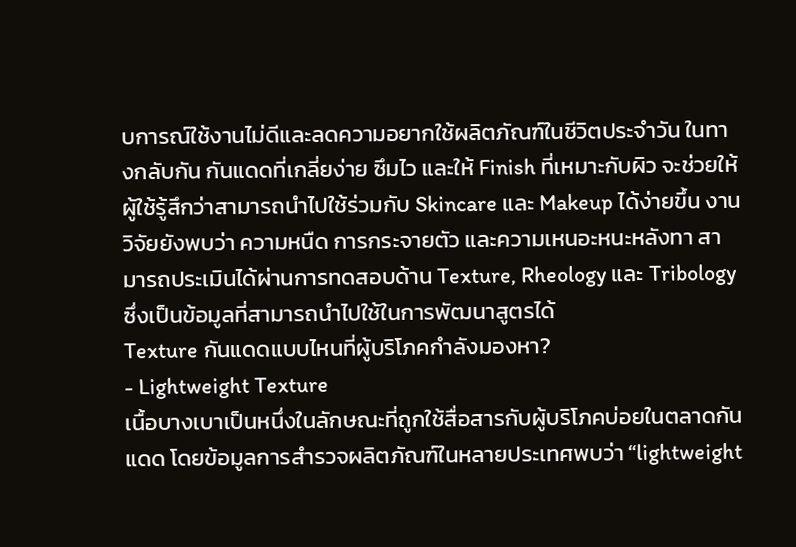บการณ์ใช้งานไม่ดีและลดความอยากใช้ผลิตภัณฑ์ในชีวิตประจำวัน ในทางกลับกัน กันแดดที่เกลี่ยง่าย ซึมไว และให้ Finish ที่เหมาะกับผิว จะช่วยให้ผู้ใช้รู้สึกว่าสามารถนำไปใช้ร่วมกับ Skincare และ Makeup ได้ง่ายขึ้น งานวิจัยยังพบว่า ความหนืด การกระจายตัว และความเหนอะหนะหลังทา สามารถประเมินได้ผ่านการทดสอบด้าน Texture, Rheology และ Tribology ซึ่งเป็นข้อมูลที่สามารถนำไปใช้ในการพัฒนาสูตรได้
Texture กันแดดแบบไหนที่ผู้บริโภคกำลังมองหา?
- Lightweight Texture
เนื้อบางเบาเป็นหนึ่งในลักษณะที่ถูกใช้สื่อสารกับผู้บริโภคบ่อยในตลาดกันแดด โดยข้อมูลการสำรวจผลิตภัณฑ์ในหลายประเทศพบว่า “lightweight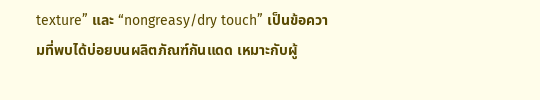texture” และ “nongreasy/dry touch” เป็นข้อความที่พบได้บ่อยบนผลิตภัณฑ์กันแดด เหมาะกับผู้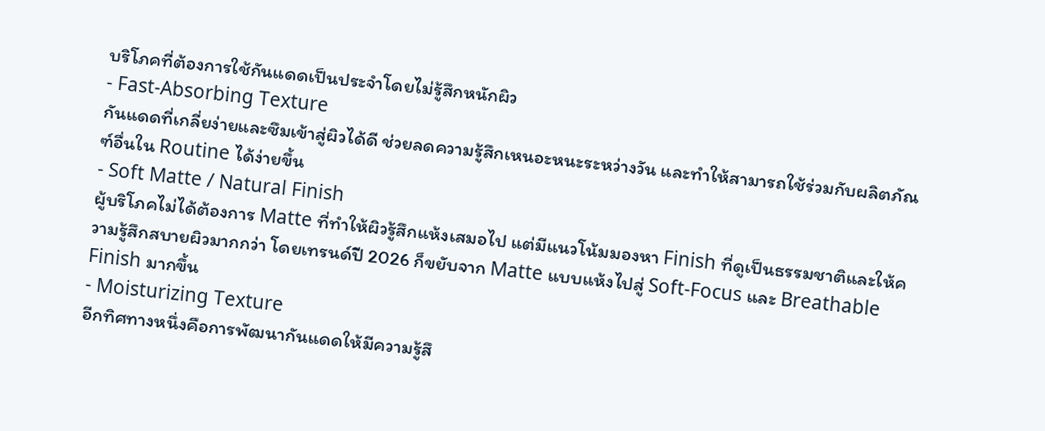บริโภคที่ต้องการใช้กันแดดเป็นประจำโดยไม่รู้สึกหนักผิว
- Fast-Absorbing Texture
กันแดดที่เกลี่ยง่ายและซึมเข้าสู่ผิวได้ดี ช่วยลดความรู้สึกเหนอะหนะระหว่างวัน และทำให้สามารถใช้ร่วมกับผลิตภัณฑ์อื่นใน Routine ได้ง่ายขึ้น
- Soft Matte / Natural Finish
ผู้บริโภคไม่ได้ต้องการ Matte ที่ทำให้ผิวรู้สึกแห้งเสมอไป แต่มีแนวโน้มมองหา Finish ที่ดูเป็นธรรมชาติและให้ความรู้สึกสบายผิวมากกว่า โดยเทรนด์ปี 2026 ก็ขยับจาก Matte แบบแห้งไปสู่ Soft-Focus และ Breathable Finish มากขึ้น
- Moisturizing Texture
อีกทิศทางหนึ่งคือการพัฒนากันแดดให้มีความรู้สึ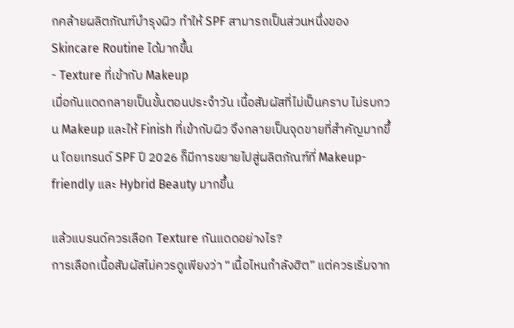กคล้ายผลิตภัณฑ์บำรุงผิว ทำให้ SPF สามารถเป็นส่วนหนึ่งของ Skincare Routine ได้มากขึ้น
- Texture ที่เข้ากับ Makeup
เมื่อกันแดดกลายเป็นขั้นตอนประจำวัน เนื้อสัมผัสที่ไม่เป็นคราบ ไม่รบกวน Makeup และให้ Finish ที่เข้ากับผิว จึงกลายเป็นจุดขายที่สำคัญมากขึ้น โดยเทรนด์ SPF ปี 2026 ก็มีการขยายไปสู่ผลิตภัณฑ์ที่ Makeup-friendly และ Hybrid Beauty มากขึ้น

แล้วแบรนด์ควรเลือก Texture กันแดดอย่างไร?
การเลือกเนื้อสัมผัสไม่ควรดูเพียงว่า “เนื้อไหนกำลังฮิต” แต่ควรเริ่มจาก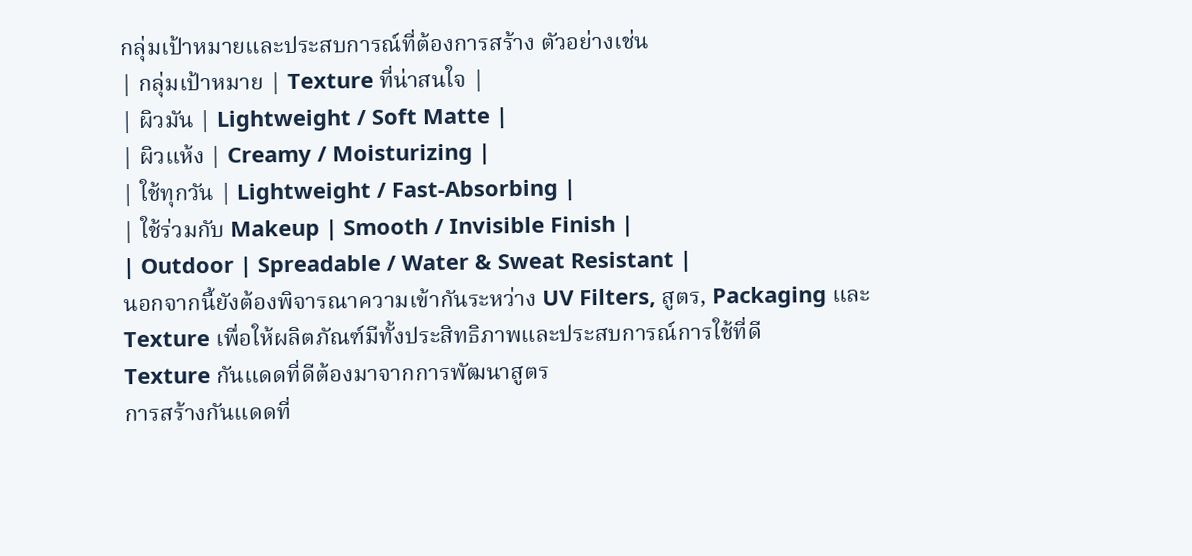กลุ่มเป้าหมายและประสบการณ์ที่ต้องการสร้าง ตัวอย่างเช่น
| กลุ่มเป้าหมาย | Texture ที่น่าสนใจ |
| ผิวมัน | Lightweight / Soft Matte |
| ผิวแห้ง | Creamy / Moisturizing |
| ใช้ทุกวัน | Lightweight / Fast-Absorbing |
| ใช้ร่วมกับ Makeup | Smooth / Invisible Finish |
| Outdoor | Spreadable / Water & Sweat Resistant |
นอกจากนี้ยังต้องพิจารณาความเข้ากันระหว่าง UV Filters, สูตร, Packaging และ Texture เพื่อให้ผลิตภัณฑ์มีทั้งประสิทธิภาพและประสบการณ์การใช้ที่ดี
Texture กันแดดที่ดีต้องมาจากการพัฒนาสูตร
การสร้างกันแดดที่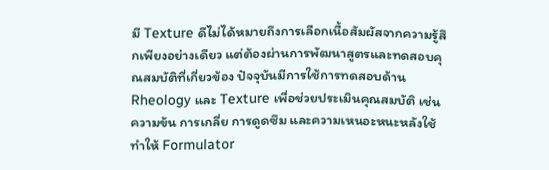มี Texture ดีไม่ได้หมายถึงการเลือกเนื้อสัมผัสจากความรู้สึกเพียงอย่างเดียว แต่ต้องผ่านการพัฒนาสูตรและทดสอบคุณสมบัติที่เกี่ยวข้อง ปัจจุบันมีการใช้การทดสอบด้าน Rheology และ Texture เพื่อช่วยประเมินคุณสมบัติ เช่น ความข้น การเกลี่ย การดูดซึม และความเหนอะหนะหลังใช้ ทำให้ Formulator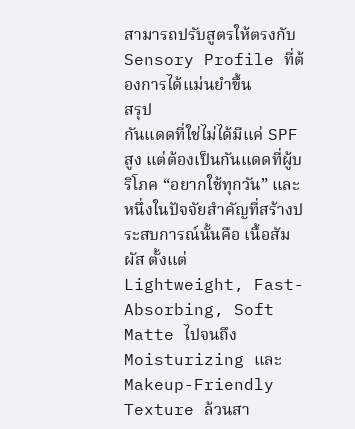สามารถปรับสูตรให้ตรงกับ Sensory Profile ที่ต้องการได้แม่นยำขึ้น
สรุป
กันแดดที่ใช่ไม่ได้มีแค่ SPF สูง แต่ต้องเป็นกันแดดที่ผู้บริโภค “อยากใช้ทุกวัน” และหนึ่งในปัจจัยสำคัญที่สร้างประสบการณ์นั้นคือ เนื้อสัมผัส ตั้งแต่ Lightweight, Fast-Absorbing, Soft Matte ไปจนถึง Moisturizing และ Makeup-Friendly Texture ล้วนสา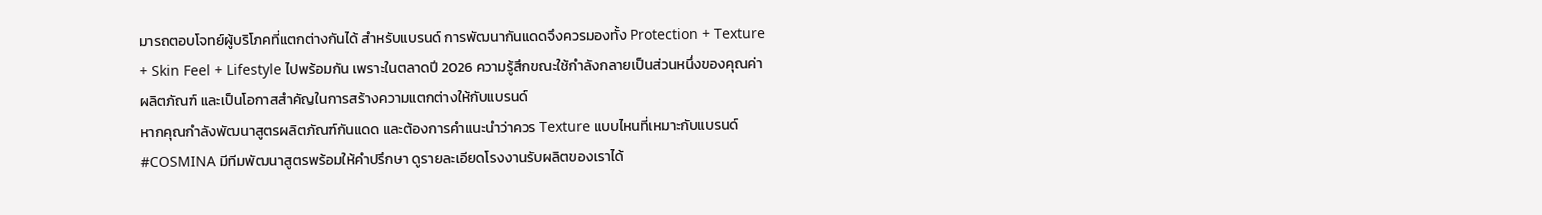มารถตอบโจทย์ผู้บริโภคที่แตกต่างกันได้ สำหรับแบรนด์ การพัฒนากันแดดจึงควรมองทั้ง Protection + Texture + Skin Feel + Lifestyle ไปพร้อมกัน เพราะในตลาดปี 2026 ความรู้สึกขณะใช้กำลังกลายเป็นส่วนหนึ่งของคุณค่าผลิตภัณฑ์ และเป็นโอกาสสำคัญในการสร้างความแตกต่างให้กับแบรนด์
หากคุณกำลังพัฒนาสูตรผลิตภัณฑ์กันแดด และต้องการคำแนะนำว่าควร Texture แบบไหนที่เหมาะกับแบรนด์ #COSMINA มีทีมพัฒนาสูตรพร้อมให้คำปรึกษา ดูรายละเอียดโรงงานรับผลิตของเราได้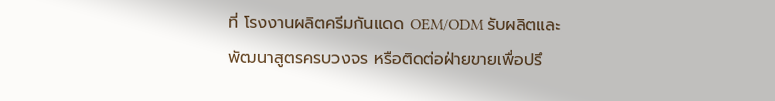ที่ โรงงานผลิตครีมกันแดด OEM/ODM รับผลิตและพัฒนาสูตรครบวงจร หรือติดต่อฝ่ายขายเพื่อปรึ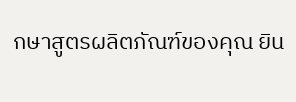กษาสูตรผลิตภัณฑ์ของคุณ ยิน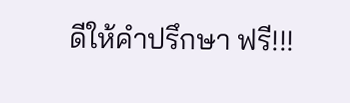ดีให้คำปรึกษา ฟรี!!!